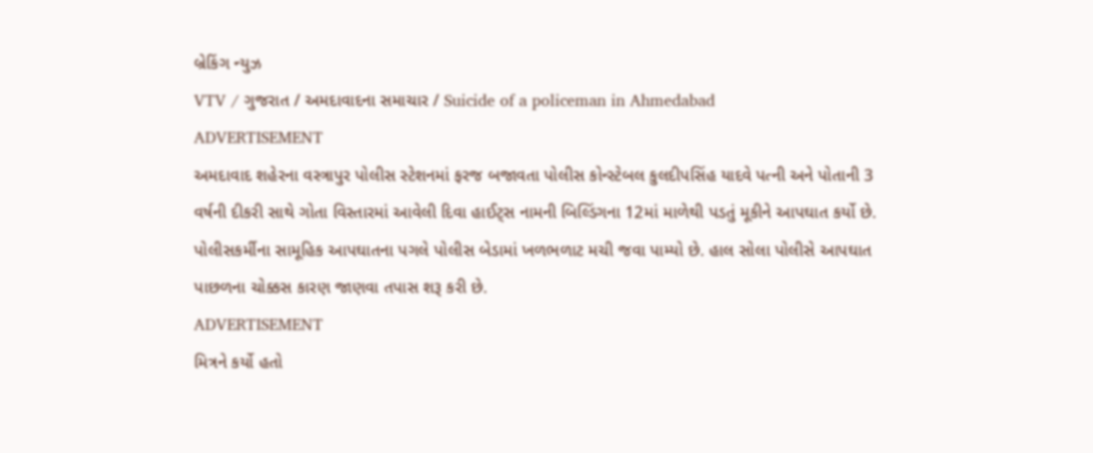બ્રેકિંગ ન્યુઝ
VTV / ગુજરાત / અમદાવાદના સમાચાર / Suicide of a policeman in Ahmedabad
ADVERTISEMENT
અમદાવાદ શહેરના વસ્ત્રાપુર પોલીસ સ્ટેશનમાં ફરજ બજાવતા પોલીસ કોન્સ્ટેબલ કુલદીપસિંહ યાદવે પત્ની અને પોતાની 3 વર્ષની દીકરી સાથે ગોતા વિસ્તારમાં આવેલી દિવા હાઈટ્સ નામની બિલ્ડિંગના 12માં માળેથી પડતું મૂકીને આપઘાત કર્યો છે. પોલીસકર્મીના સામૂહિક આપઘાતના પગલે પોલીસ બેડામાં ખળભળાટ મચી જવા પામ્યો છે. હાલ સોલા પોલીસે આપઘાત પાછળના ચોક્કસ કારણ જાણવા તપાસ શરૂ કરી છે.
ADVERTISEMENT
મિત્રને કર્યો હતો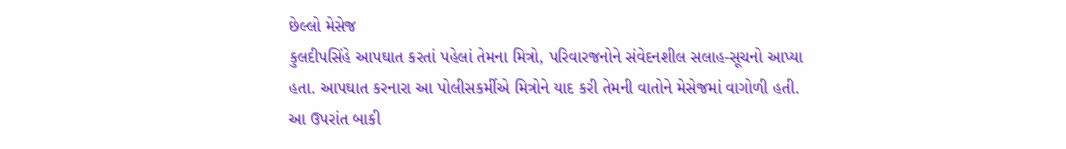છેલ્લો મેસેજ
કુલદીપસિંહે આપઘાત કરતાં પહેલાં તેમના મિત્રો, પરિવારજનોને સંવેદનશીલ સલાહ-સૂચનો આપ્યા હતા. આપઘાત કરનારા આ પોલીસકર્મીએ મિત્રોને યાદ કરી તેમની વાતોને મેસેજમાં વાગોળી હતી. આ ઉપરાંત બાકી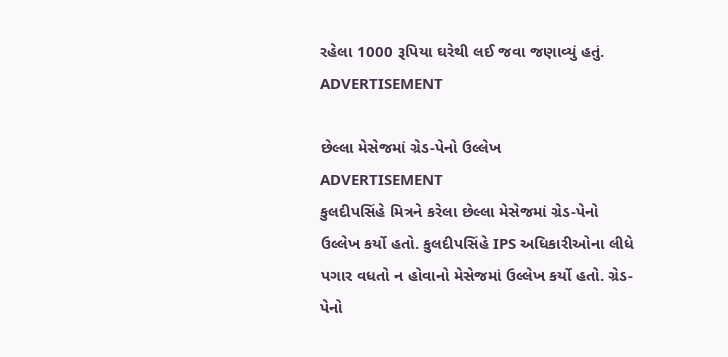રહેલા 1000 રૂપિયા ઘરેથી લઈ જવા જણાવ્યું હતું.
ADVERTISEMENT

છેલ્લા મેસેજમાં ગ્રેડ-પેનો ઉલ્લેખ
ADVERTISEMENT
કુલદીપસિંહે મિત્રને કરેલા છેલ્લા મેસેજમાં ગ્રેડ-પેનો ઉલ્લેખ કર્યો હતો. કુલદીપસિંહે IPS અધિકારીઓના લીધે પગાર વધતો ન હોવાનો મેસેજમાં ઉલ્લેખ કર્યો હતો. ગ્રેડ-પેનો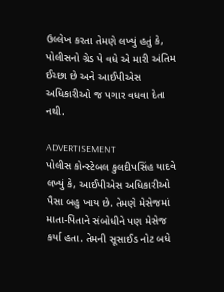ઉલ્લેખ કરતા તેમણે લખ્યું હતું કે, પોલીસનો ગ્રેડ પે વધે એ મારી અંતિમ ઈચ્છા છે અને આઈપીએસ અધિકારીઓ જ પગાર વધવા દેતા નથી.

ADVERTISEMENT
પોલીસ કોન્સ્ટેબલ કુલદીપસિંહ યાદવે લખ્યું કે, આઈપીએસ અધિકારીઓ પૈસા બહુ ખાય છે. તેમણે મેસેજમાં માતા-પિતાને સંબોધીને પણ મેસેજ કર્યા હતા. તેમની સૂસાઈડ નોટ બધે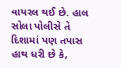વાયરલ થઈ છે. હાલ સોલા પોલીસે તે દિશામાં પણ તપાસ હાથ ધરી છે કે,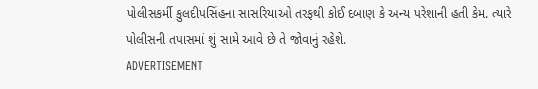પોલીસકર્મી કુલદીપસિંહના સાસરિયાઓ તરફથી કોઈ દબાણ કે અન્ય પરેશાની હતી કેમ. ત્યારે પોલીસની તપાસમાં શું સામે આવે છે તે જોવાનું રહેશે.
ADVERTISEMENT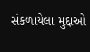સંકળાયેલા મુદ્દાઓ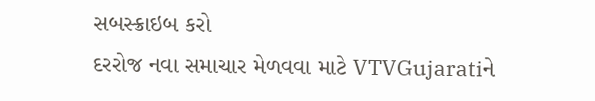સબસ્ક્રાઇબ કરો
દરરોજ નવા સમાચાર મેળવવા માટે VTVGujaratiને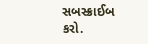સબસ્ક્રાઈબ કરો.